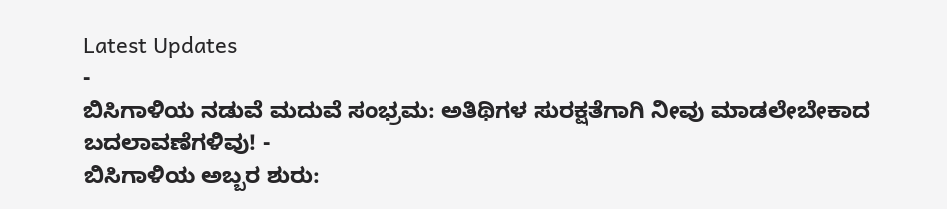Latest Updates
-
ಬಿಸಿಗಾಳಿಯ ನಡುವೆ ಮದುವೆ ಸಂಭ್ರಮ: ಅತಿಥಿಗಳ ಸುರಕ್ಷತೆಗಾಗಿ ನೀವು ಮಾಡಲೇಬೇಕಾದ ಬದಲಾವಣೆಗಳಿವು! -
ಬಿಸಿಗಾಳಿಯ ಅಬ್ಬರ ಶುರು: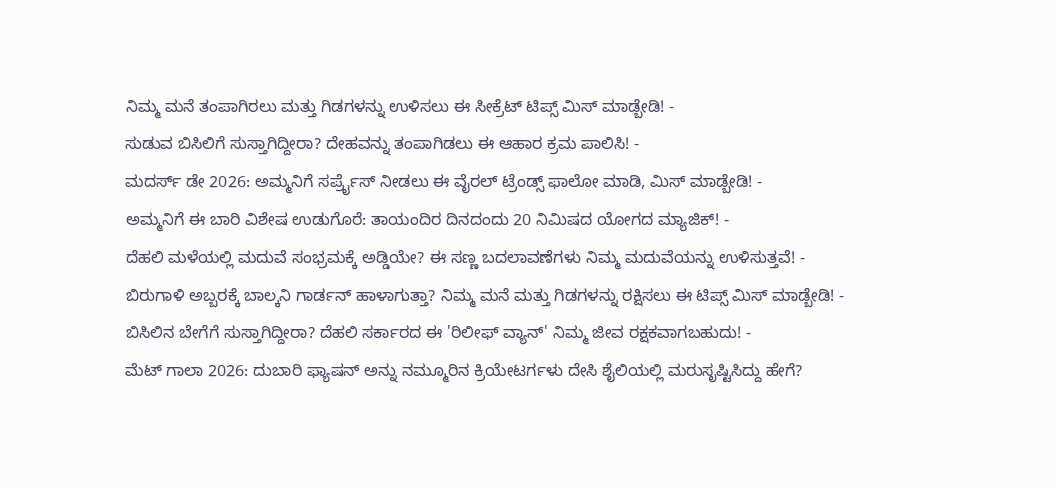ನಿಮ್ಮ ಮನೆ ತಂಪಾಗಿರಲು ಮತ್ತು ಗಿಡಗಳನ್ನು ಉಳಿಸಲು ಈ ಸೀಕ್ರೆಟ್ ಟಿಪ್ಸ್ ಮಿಸ್ ಮಾಡ್ಬೇಡಿ! -
ಸುಡುವ ಬಿಸಿಲಿಗೆ ಸುಸ್ತಾಗಿದ್ದೀರಾ? ದೇಹವನ್ನು ತಂಪಾಗಿಡಲು ಈ ಆಹಾರ ಕ್ರಮ ಪಾಲಿಸಿ! -
ಮದರ್ಸ್ ಡೇ 2026: ಅಮ್ಮನಿಗೆ ಸರ್ಪ್ರೈಸ್ ನೀಡಲು ಈ ವೈರಲ್ ಟ್ರೆಂಡ್ಸ್ ಫಾಲೋ ಮಾಡಿ, ಮಿಸ್ ಮಾಡ್ಬೇಡಿ! -
ಅಮ್ಮನಿಗೆ ಈ ಬಾರಿ ವಿಶೇಷ ಉಡುಗೊರೆ: ತಾಯಂದಿರ ದಿನದಂದು 20 ನಿಮಿಷದ ಯೋಗದ ಮ್ಯಾಜಿಕ್! -
ದೆಹಲಿ ಮಳೆಯಲ್ಲಿ ಮದುವೆ ಸಂಭ್ರಮಕ್ಕೆ ಅಡ್ಡಿಯೇ? ಈ ಸಣ್ಣ ಬದಲಾವಣೆಗಳು ನಿಮ್ಮ ಮದುವೆಯನ್ನು ಉಳಿಸುತ್ತವೆ! -
ಬಿರುಗಾಳಿ ಅಬ್ಬರಕ್ಕೆ ಬಾಲ್ಕನಿ ಗಾರ್ಡನ್ ಹಾಳಾಗುತ್ತಾ? ನಿಮ್ಮ ಮನೆ ಮತ್ತು ಗಿಡಗಳನ್ನು ರಕ್ಷಿಸಲು ಈ ಟಿಪ್ಸ್ ಮಿಸ್ ಮಾಡ್ಬೇಡಿ! -
ಬಿಸಿಲಿನ ಬೇಗೆಗೆ ಸುಸ್ತಾಗಿದ್ದೀರಾ? ದೆಹಲಿ ಸರ್ಕಾರದ ಈ 'ರಿಲೀಫ್ ವ್ಯಾನ್' ನಿಮ್ಮ ಜೀವ ರಕ್ಷಕವಾಗಬಹುದು! -
ಮೆಟ್ ಗಾಲಾ 2026: ದುಬಾರಿ ಫ್ಯಾಷನ್ ಅನ್ನು ನಮ್ಮೂರಿನ ಕ್ರಿಯೇಟರ್ಗಳು ದೇಸಿ ಶೈಲಿಯಲ್ಲಿ ಮರುಸೃಷ್ಟಿಸಿದ್ದು ಹೇಗೆ?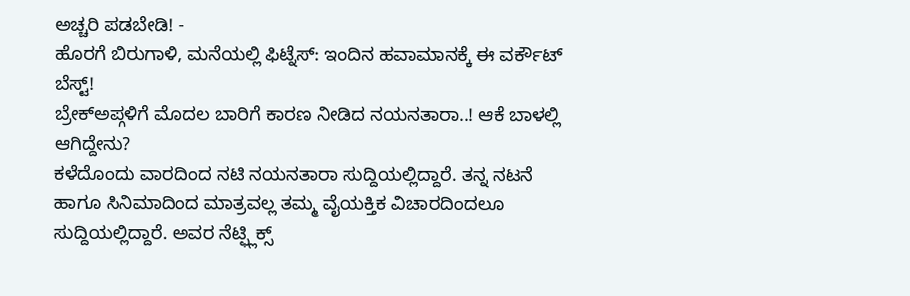ಅಚ್ಚರಿ ಪಡಬೇಡಿ! -
ಹೊರಗೆ ಬಿರುಗಾಳಿ, ಮನೆಯಲ್ಲಿ ಫಿಟ್ನೆಸ್: ಇಂದಿನ ಹವಾಮಾನಕ್ಕೆ ಈ ವರ್ಕೌಟ್ ಬೆಸ್ಟ್!
ಬ್ರೇಕ್ಅಪ್ಗಳಿಗೆ ಮೊದಲ ಬಾರಿಗೆ ಕಾರಣ ನೀಡಿದ ನಯನತಾರಾ..! ಆಕೆ ಬಾಳಲ್ಲಿ ಆಗಿದ್ದೇನು?
ಕಳೆದೊಂದು ವಾರದಿಂದ ನಟಿ ನಯನತಾರಾ ಸುದ್ದಿಯಲ್ಲಿದ್ದಾರೆ. ತನ್ನ ನಟನೆ ಹಾಗೂ ಸಿನಿಮಾದಿಂದ ಮಾತ್ರವಲ್ಲ ತಮ್ಮ ವೈಯಕ್ತಿಕ ವಿಚಾರದಿಂದಲೂ ಸುದ್ದಿಯಲ್ಲಿದ್ದಾರೆ. ಅವರ ನೆಟ್ಫ್ಲಿಕ್ಸ್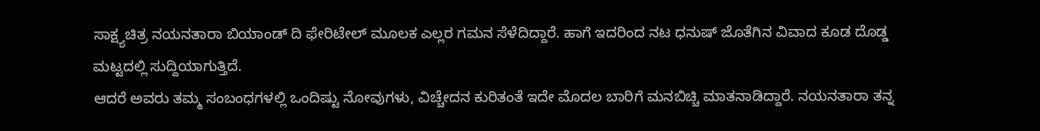ಸಾಕ್ಷ್ಯಚಿತ್ರ ನಯನತಾರಾ ಬಿಯಾಂಡ್ ದಿ ಫೇರಿಟೇಲ್ ಮೂಲಕ ಎಲ್ಲರ ಗಮನ ಸೆಳೆದಿದ್ದಾರೆ. ಹಾಗೆ ಇದರಿಂದ ನಟ ಧನುಷ್ ಜೊತೆಗಿನ ವಿವಾದ ಕೂಡ ದೊಡ್ಡ ಮಟ್ಟದಲ್ಲಿ ಸುದ್ದಿಯಾಗುತ್ತಿದೆ.
ಆದರೆ ಅವರು ತಮ್ಮ ಸಂಬಂಧಗಳಲ್ಲಿ ಒಂದಿಷ್ಟು ನೋವುಗಳು, ವಿಚ್ಚೇದನ ಕುರಿತಂತೆ ಇದೇ ಮೊದಲ ಬಾರಿಗೆ ಮನಬಿಚ್ಚಿ ಮಾತನಾಡಿದ್ದಾರೆ. ನಯನತಾರಾ ತನ್ನ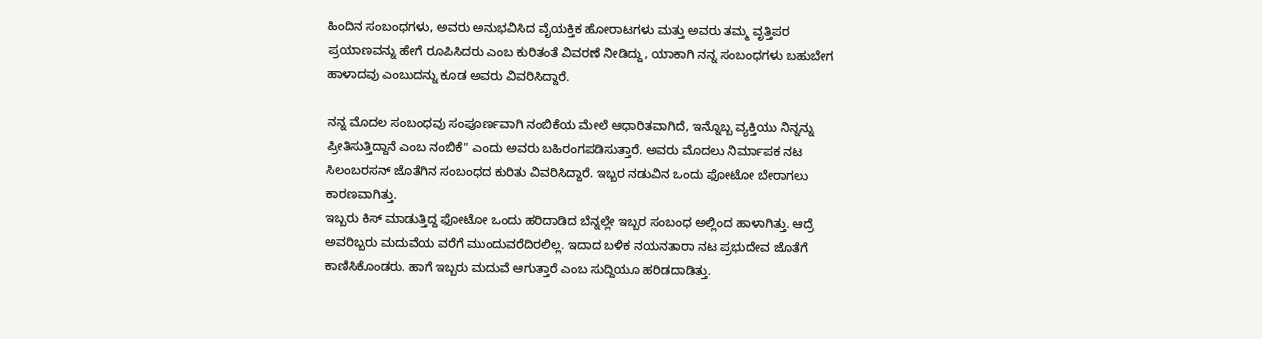ಹಿಂದಿನ ಸಂಬಂಧಗಳು, ಅವರು ಅನುಭವಿಸಿದ ವೈಯಕ್ತಿಕ ಹೋರಾಟಗಳು ಮತ್ತು ಅವರು ತಮ್ಮ ವೃತ್ತಿಪರ ಪ್ರಯಾಣವನ್ನು ಹೇಗೆ ರೂಪಿಸಿದರು ಎಂಬ ಕುರಿತಂತೆ ವಿವರಣೆ ನೀಡಿದ್ದು, ಯಾಕಾಗಿ ನನ್ನ ಸಂಬಂಧಗಳು ಬಹುಬೇಗ ಹಾಳಾದವು ಎಂಬುದನ್ನು ಕೂಡ ಅವರು ವಿವರಿಸಿದ್ದಾರೆ.

ನನ್ನ ಮೊದಲ ಸಂಬಂಧವು ಸಂಪೂರ್ಣವಾಗಿ ನಂಬಿಕೆಯ ಮೇಲೆ ಆಧಾರಿತವಾಗಿದೆ, ಇನ್ನೊಬ್ಬ ವ್ಯಕ್ತಿಯು ನಿನ್ನನ್ನು ಪ್ರೀತಿಸುತ್ತಿದ್ದಾನೆ ಎಂಬ ನಂಬಿಕೆ" ಎಂದು ಅವರು ಬಹಿರಂಗಪಡಿಸುತ್ತಾರೆ. ಅವರು ಮೊದಲು ನಿರ್ಮಾಪಕ ನಟ ಸಿಲಂಬರಸನ್ ಜೊತೆಗಿನ ಸಂಬಂಧದ ಕುರಿತು ವಿವರಿಸಿದ್ದಾರೆ. ಇಬ್ಬರ ನಡುವಿನ ಒಂದು ಫೋಟೋ ಬೇರಾಗಲು ಕಾರಣವಾಗಿತ್ತು.
ಇಬ್ಬರು ಕಿಸ್ ಮಾಡುತ್ತಿದ್ದ ಫೋಟೋ ಒಂದು ಹರಿದಾಡಿದ ಬೆನ್ನಲ್ಲೇ ಇಬ್ಬರ ಸಂಬಂಧ ಅಲ್ಲಿಂದ ಹಾಳಾಗಿತ್ತು. ಆದ್ರೆ ಅವರಿಬ್ಬರು ಮದುವೆಯ ವರೆಗೆ ಮುಂದುವರೆದಿರಲಿಲ್ಲ. ಇದಾದ ಬಳಿಕ ನಯನತಾರಾ ನಟ ಪ್ರಭುದೇವ ಜೊತೆಗೆ ಕಾಣಿಸಿಕೊಂಡರು. ಹಾಗೆ ಇಬ್ಬರು ಮದುವೆ ಆಗುತ್ತಾರೆ ಎಂಬ ಸುದ್ದಿಯೂ ಹರಿಡದಾಡಿತ್ತು.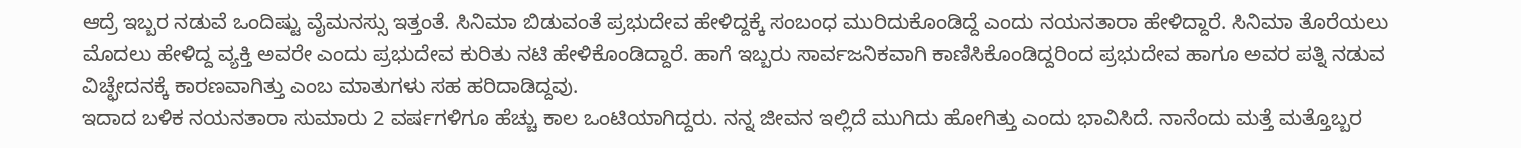ಆದ್ರೆ ಇಬ್ಬರ ನಡುವೆ ಒಂದಿಷ್ಟು ವೈಮನಸ್ಸು ಇತ್ತಂತೆ. ಸಿನಿಮಾ ಬಿಡುವಂತೆ ಪ್ರಭುದೇವ ಹೇಳಿದ್ದಕ್ಕೆ ಸಂಬಂಧ ಮುರಿದುಕೊಂಡಿದ್ದೆ ಎಂದು ನಯನತಾರಾ ಹೇಳಿದ್ದಾರೆ. ಸಿನಿಮಾ ತೊರೆಯಲು ಮೊದಲು ಹೇಳಿದ್ದ ವ್ಯಕ್ತಿ ಅವರೇ ಎಂದು ಪ್ರಭುದೇವ ಕುರಿತು ನಟಿ ಹೇಳಿಕೊಂಡಿದ್ದಾರೆ. ಹಾಗೆ ಇಬ್ಬರು ಸಾರ್ವಜನಿಕವಾಗಿ ಕಾಣಿಸಿಕೊಂಡಿದ್ದರಿಂದ ಪ್ರಭುದೇವ ಹಾಗೂ ಅವರ ಪತ್ನಿ ನಡುವ ವಿಚ್ಛೇದನಕ್ಕೆ ಕಾರಣವಾಗಿತ್ತು ಎಂಬ ಮಾತುಗಳು ಸಹ ಹರಿದಾಡಿದ್ದವು.
ಇದಾದ ಬಳಿಕ ನಯನತಾರಾ ಸುಮಾರು 2 ವರ್ಷಗಳಿಗೂ ಹೆಚ್ಚು ಕಾಲ ಒಂಟಿಯಾಗಿದ್ದರು. ನನ್ನ ಜೀವನ ಇಲ್ಲಿದೆ ಮುಗಿದು ಹೋಗಿತ್ತು ಎಂದು ಭಾವಿಸಿದೆ. ನಾನೆಂದು ಮತ್ತೆ ಮತ್ತೊಬ್ಬರ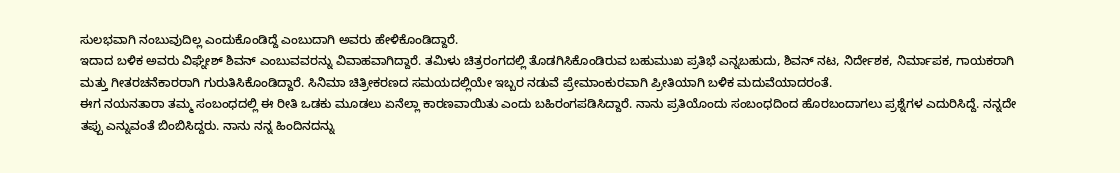ಸುಲಭವಾಗಿ ನಂಬುವುದಿಲ್ಲ ಎಂದುಕೊಂಡಿದ್ದೆ ಎಂಬುದಾಗಿ ಅವರು ಹೇಳಿಕೊಂಡಿದ್ದಾರೆ.
ಇದಾದ ಬಳಿಕ ಅವರು ವಿಘ್ನೇಶ್ ಶಿವನ್ ಎಂಬುವವರನ್ನು ವಿವಾಹವಾಗಿದ್ದಾರೆ. ತಮಿಳು ಚಿತ್ರರಂಗದಲ್ಲಿ ತೊಡಗಿಸಿಕೊಂಡಿರುವ ಬಹುಮುಖ ಪ್ರತಿಭೆ ಎನ್ನಬಹುದು, ಶಿವನ್ ನಟ, ನಿರ್ದೇಶಕ, ನಿರ್ಮಾಪಕ, ಗಾಯಕರಾಗಿ ಮತ್ತು ಗೀತರಚನೆಕಾರರಾಗಿ ಗುರುತಿಸಿಕೊಂಡಿದ್ದಾರೆ. ಸಿನಿಮಾ ಚಿತ್ರೀಕರಣದ ಸಮಯದಲ್ಲಿಯೇ ಇಬ್ಬರ ನಡುವೆ ಪ್ರೇಮಾಂಕುರವಾಗಿ ಪ್ರೀತಿಯಾಗಿ ಬಳಿಕ ಮದುವೆಯಾದರಂತೆ.
ಈಗ ನಯನತಾರಾ ತಮ್ಮ ಸಂಬಂಧದಲ್ಲಿ ಈ ರೀತಿ ಒಡಕು ಮೂಡಲು ಏನೆಲ್ಲಾ ಕಾರಣವಾಯಿತು ಎಂದು ಬಹಿರಂಗಪಡಿಸಿದ್ದಾರೆ. ನಾನು ಪ್ರತಿಯೊಂದು ಸಂಬಂಧದಿಂದ ಹೊರಬಂದಾಗಲು ಪ್ರಶ್ನೆಗಳ ಎದುರಿಸಿದ್ದೆ. ನನ್ನದೇ ತಪ್ಪು ಎನ್ನುವಂತೆ ಬಿಂಬಿಸಿದ್ದರು. ನಾನು ನನ್ನ ಹಿಂದಿನದನ್ನು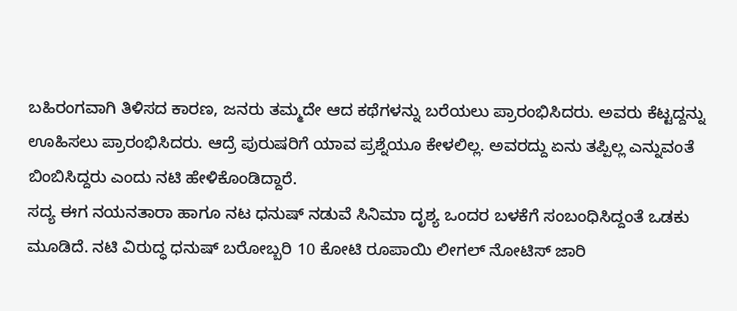ಬಹಿರಂಗವಾಗಿ ತಿಳಿಸದ ಕಾರಣ, ಜನರು ತಮ್ಮದೇ ಆದ ಕಥೆಗಳನ್ನು ಬರೆಯಲು ಪ್ರಾರಂಭಿಸಿದರು. ಅವರು ಕೆಟ್ಟದ್ದನ್ನು ಊಹಿಸಲು ಪ್ರಾರಂಭಿಸಿದರು. ಆದ್ರೆ ಪುರುಷರಿಗೆ ಯಾವ ಪ್ರಶ್ನೆಯೂ ಕೇಳಲಿಲ್ಲ. ಅವರದ್ದು ಏನು ತಪ್ಪಿಲ್ಲ ಎನ್ನುವಂತೆ ಬಿಂಬಿಸಿದ್ದರು ಎಂದು ನಟಿ ಹೇಳಿಕೊಂಡಿದ್ದಾರೆ.
ಸದ್ಯ ಈಗ ನಯನತಾರಾ ಹಾಗೂ ನಟ ಧನುಷ್ ನಡುವೆ ಸಿನಿಮಾ ದೃಶ್ಯ ಒಂದರ ಬಳಕೆಗೆ ಸಂಬಂಧಿಸಿದ್ದಂತೆ ಒಡಕು ಮೂಡಿದೆ. ನಟಿ ವಿರುದ್ಧ ಧನುಷ್ ಬರೋಬ್ಬರಿ 10 ಕೋಟಿ ರೂಪಾಯಿ ಲೀಗಲ್ ನೋಟಿಸ್ ಜಾರಿ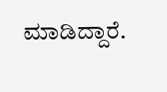ಮಾಡಿದ್ದಾರೆ.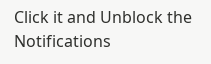Click it and Unblock the Notifications